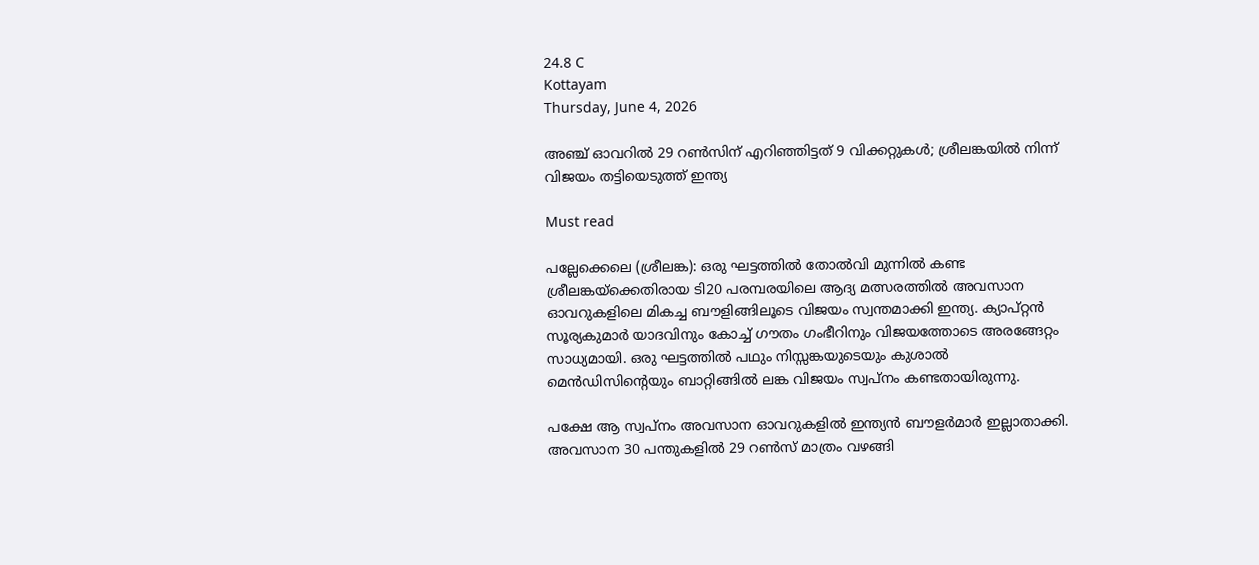24.8 C
Kottayam
Thursday, June 4, 2026

അഞ്ച് ഓവറില്‍ 29 റൺസിന് എറിഞ്ഞിട്ടത് 9 വിക്കറ്റുകൾ; ശ്രീലങ്കയില്‍ നിന്ന് വിജയം തട്ടിയെടുത്ത് ഇന്ത്യ

Must read

പല്ലേക്കെലെ (ശ്രീലങ്ക): ഒരു ഘട്ടത്തില്‍ തോല്‍വി മുന്നില്‍ കണ്ട ശ്രീലങ്കയ്‌ക്കെതിരായ ടി20 പരമ്പരയിലെ ആദ്യ മത്സരത്തില്‍ അവസാന ഓവറുകളിലെ മികച്ച ബൗളിങ്ങിലൂടെ വിജയം സ്വന്തമാക്കി ഇന്ത്യ. ക്യാപ്റ്റന്‍ സൂര്യകുമാര്‍ യാദവിനും കോച്ച് ഗൗതം ഗംഭീറിനും വിജയത്തോടെ അരങ്ങേറ്റം സാധ്യമായി. ഒരു ഘട്ടത്തില്‍ പഥും നിസ്സങ്കയുടെയും കുശാല്‍ മെന്‍ഡിസിന്റെയും ബാറ്റിങ്ങില്‍ ലങ്ക വിജയം സ്വപ്‌നം കണ്ടതായിരുന്നു.

പക്ഷേ ആ സ്വപ്‌നം അവസാന ഓവറുകളില്‍ ഇന്ത്യന്‍ ബൗളര്‍മാര്‍ ഇല്ലാതാക്കി. അവസാന 30 പന്തുകളില്‍ 29 റണ്‍സ് മാത്രം വഴങ്ങി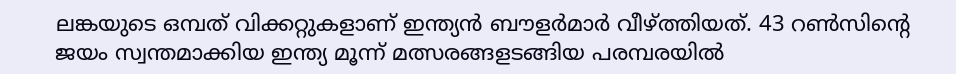ലങ്കയുടെ ഒമ്പത് വിക്കറ്റുകളാണ് ഇന്ത്യന്‍ ബൗളര്‍മാര്‍ വീഴ്ത്തിയത്. 43 റണ്‍സിന്റെ ജയം സ്വന്തമാക്കിയ ഇന്ത്യ മൂന്ന് മത്സരങ്ങളടങ്ങിയ പരമ്പരയില്‍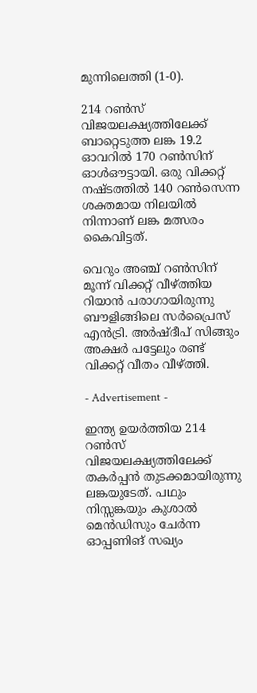മുന്നിലെത്തി (1-0).

214 റണ്‍സ് വിജയലക്ഷ്യത്തിലേക്ക് ബാറ്റെടുത്ത ലങ്ക 19.2 ഓവറില്‍ 170 റണ്‍സിന് ഓള്‍ഔട്ടായി. ഒരു വിക്കറ്റ് നഷ്ടത്തില്‍ 140 റണ്‍സെന്ന ശക്തമായ നിലയില്‍ നിന്നാണ് ലങ്ക മത്സരം കൈവിട്ടത്.

വെറും അഞ്ച് റണ്‍സിന് മൂന്ന് വിക്കറ്റ് വീഴ്ത്തിയ റിയാന്‍ പരാഗായിരുന്നു ബൗളിങ്ങിലെ സര്‍പ്രൈസ് എന്‍ട്രി. അര്‍ഷ്ദീപ് സിങ്ങും അക്ഷര്‍ പട്ടേലും രണ്ട് വിക്കറ്റ് വീതം വീഴ്ത്തി.

- Advertisement -

ഇന്ത്യ ഉയര്‍ത്തിയ 214 റണ്‍സ് വിജയലക്ഷ്യത്തിലേക്ക് തകര്‍പ്പന്‍ തുടക്കമായിരുന്നു ലങ്കയുടേത്. പഥും നിസ്സങ്കയും കുശാല്‍ മെന്‍ഡിസും ചേര്‍ന്ന ഓപ്പണിങ് സഖ്യം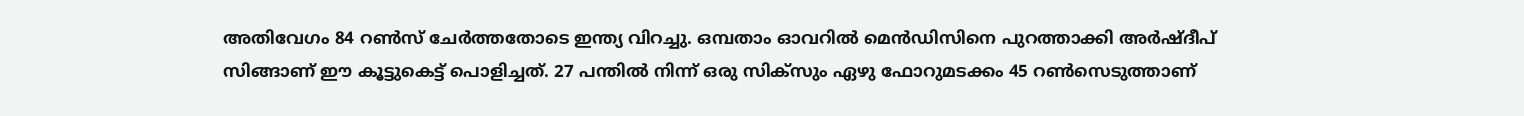അതിവേഗം 84 റണ്‍സ് ചേര്‍ത്തതോടെ ഇന്ത്യ വിറച്ചു. ഒമ്പതാം ഓവറില്‍ മെന്‍ഡിസിനെ പുറത്താക്കി അര്‍ഷ്ദീപ് സിങ്ങാണ് ഈ കൂട്ടുകെട്ട് പൊളിച്ചത്. 27 പന്തില്‍ നിന്ന് ഒരു സിക്‌സും ഏഴു ഫോറുമടക്കം 45 റണ്‍സെടുത്താണ്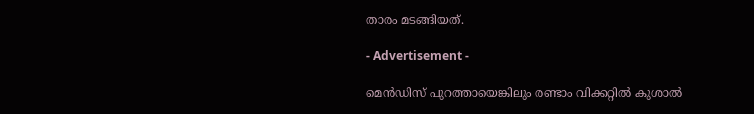താരം മടങ്ങിയത്.

- Advertisement -

മെന്‍ഡിസ് പുറത്തായെങ്കിലും രണ്ടാം വിക്കറ്റില്‍ കുശാല്‍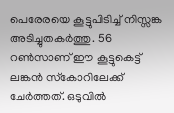പെരേരയെ കൂട്ടുപിടിച്ച് നിസ്സങ്ക അടിച്ചുതകര്‍ത്തു. 56 റണ്‍സാണ് ഈ കൂട്ടുകെട്ട് ലങ്കന്‍ സ്‌കോറിലേക്ക് ചേര്‍ത്തത്. ഒടുവില്‍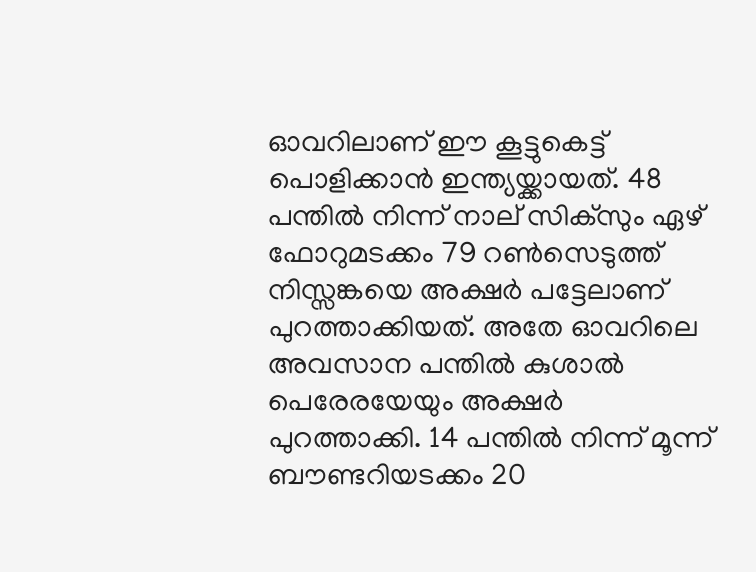ഓവറിലാണ് ഈ കൂട്ടുകെട്ട് പൊളിക്കാന്‍ ഇന്ത്യയ്ക്കായത്. 48 പന്തില്‍ നിന്ന് നാല് സിക്‌സും ഏഴ് ഫോറുമടക്കം 79 റണ്‍സെടുത്ത് നിസ്സങ്കയെ അക്ഷര്‍ പട്ടേലാണ് പുറത്താക്കിയത്. അതേ ഓവറിലെ അവസാന പന്തില്‍ കുശാല്‍ പെരേരയേയും അക്ഷര്‍ പുറത്താക്കി. 14 പന്തില്‍ നിന്ന് മൂന്ന് ബൗണ്ടറിയടക്കം 20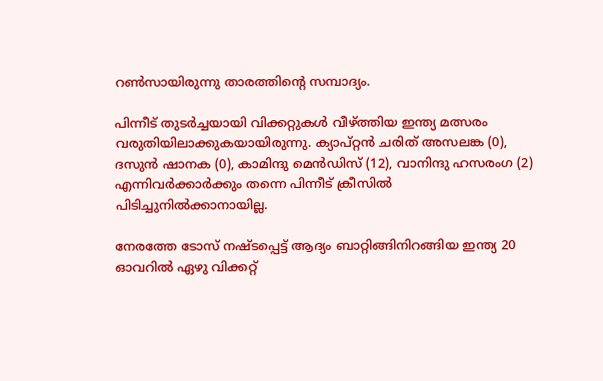റണ്‍സായിരുന്നു താരത്തിന്റെ സമ്പാദ്യം.

പിന്നീട് തുടര്‍ച്ചയായി വിക്കറ്റുകള്‍ വീഴ്ത്തിയ ഇന്ത്യ മത്സരം വരുതിയിലാക്കുകയായിരുന്നു. ക്യാപ്റ്റന്‍ ചരിത് അസലങ്ക (0), ദസുന്‍ ഷാനക (0), കാമിന്ദു മെന്‍ഡിസ് (12), വാനിന്ദു ഹസരംഗ (2) എന്നിവര്‍ക്കാര്‍ക്കും തന്നെ പിന്നീട് ക്രീസില്‍ പിടിച്ചുനില്‍ക്കാനായില്ല.

നേരത്തേ ടോസ് നഷ്ടപ്പെട്ട് ആദ്യം ബാറ്റിങ്ങിനിറങ്ങിയ ഇന്ത്യ 20 ഓവറില്‍ ഏഴു വിക്കറ്റ്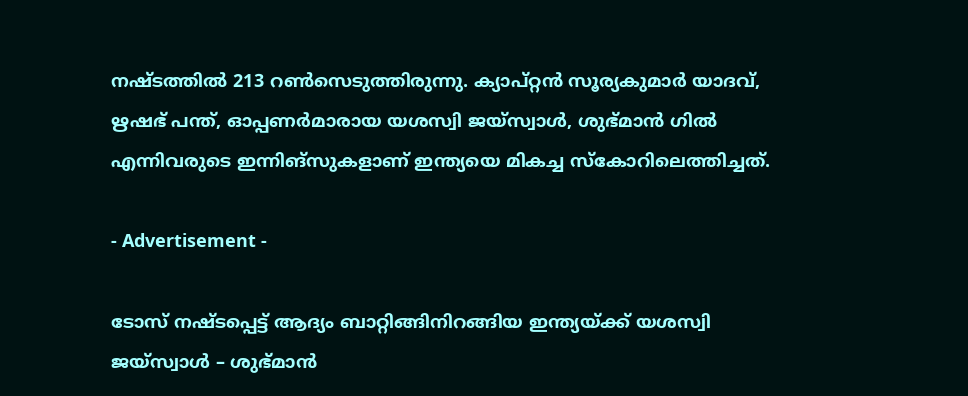നഷ്ടത്തില്‍ 213 റണ്‍സെടുത്തിരുന്നു. ക്യാപ്റ്റന്‍ സൂര്യകുമാര്‍ യാദവ്, ഋഷഭ് പന്ത്, ഓപ്പണര്‍മാരായ യശസ്വി ജയ്സ്വാള്‍, ശുഭ്മാന്‍ ഗില്‍ എന്നിവരുടെ ഇന്നിങ്സുകളാണ് ഇന്ത്യയെ മികച്ച സ്‌കോറിലെത്തിച്ചത്.

- Advertisement -

ടോസ് നഷ്ടപ്പെട്ട് ആദ്യം ബാറ്റിങ്ങിനിറങ്ങിയ ഇന്ത്യയ്ക്ക് യശസ്വി ജയ്സ്വാള്‍ – ശുഭ്മാന്‍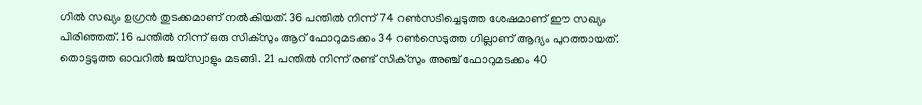ഗില്‍ സഖ്യം ഉഗ്രന്‍ തുടക്കമാണ് നല്‍കിയത്. 36 പന്തില്‍ നിന്ന് 74 റണ്‍സടിച്ചെടുത്ത ശേഷമാണ് ഈ സഖ്യം പിരിഞ്ഞത്. 16 പന്തില്‍ നിന്ന് ഒരു സിക്സും ആറ് ഫോറുമടക്കം 34 റണ്‍സെടുത്ത ഗില്ലാണ് ആദ്യം പുറത്തായത്. തൊട്ടടുത്ത ഓവറില്‍ ജയ്സ്വാളും മടങ്ങി. 21 പന്തില്‍ നിന്ന് രണ്ട് സിക്സും അഞ്ച് ഫോറുമടക്കം 40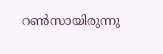റണ്‍സായിരുന്നു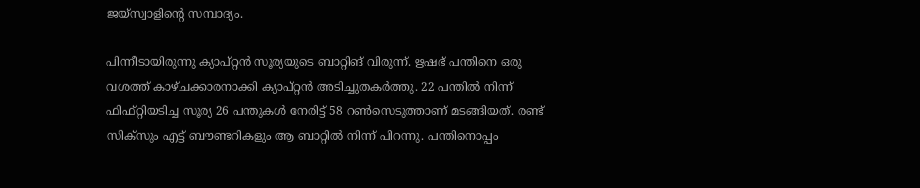ജയ്സ്വാളിന്റെ സമ്പാദ്യം.

പിന്നീടായിരുന്നു ക്യാപ്റ്റന്‍ സൂര്യയുടെ ബാറ്റിങ് വിരുന്ന്. ഋഷഭ് പന്തിനെ ഒരു വശത്ത് കാഴ്ചക്കാരനാക്കി ക്യാപ്റ്റന്‍ അടിച്ചുതകര്‍ത്തു. 22 പന്തില്‍ നിന്ന് ഫിഫ്റ്റിയടിച്ച സൂര്യ 26 പന്തുകള്‍ നേരിട്ട് 58 റണ്‍സെടുത്താണ് മടങ്ങിയത്. രണ്ട് സിക്സും എട്ട് ബൗണ്ടറികളും ആ ബാറ്റില്‍ നിന്ന് പിറന്നു. പന്തിനൊപ്പം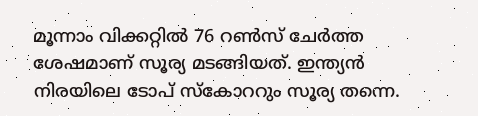മൂന്നാം വിക്കറ്റില്‍ 76 റണ്‍സ് ചേര്‍ത്ത ശേഷമാണ് സൂര്യ മടങ്ങിയത്. ഇന്ത്യന്‍ നിരയിലെ ടോപ് സ്‌കോററും സൂര്യ തന്നെ.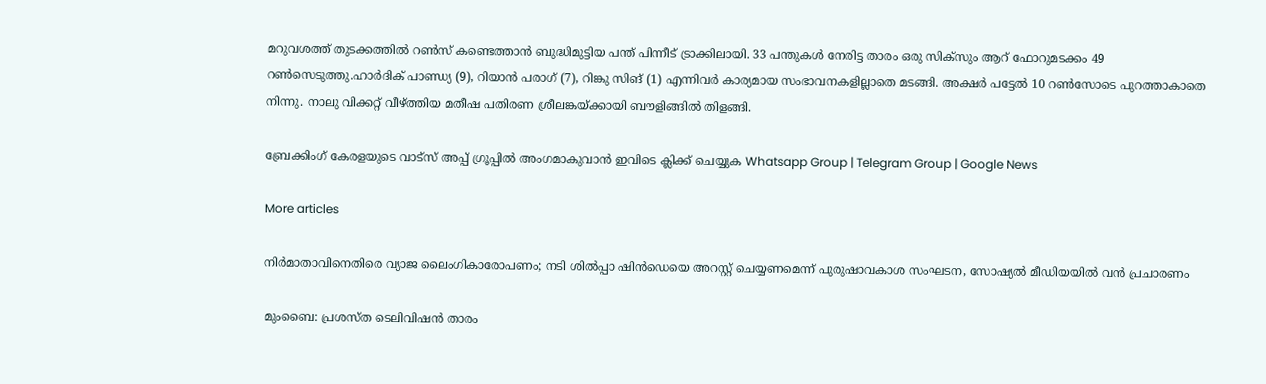മറുവശത്ത് തുടക്കത്തില്‍ റണ്‍സ് കണ്ടെത്താന്‍ ബുദ്ധിമുട്ടിയ പന്ത് പിന്നീട് ട്രാക്കിലായി. 33 പന്തുകള്‍ നേരിട്ട താരം ഒരു സിക്സും ആറ് ഫോറുമടക്കം 49 റണ്‍സെടുത്തു.ഹാര്‍ദിക് പാണ്ഡ്യ (9), റിയാന്‍ പരാഗ് (7), റിങ്കു സിങ് (1) എന്നിവര്‍ കാര്യമായ സംഭാവനകളില്ലാതെ മടങ്ങി. അക്ഷര്‍ പട്ടേല്‍ 10 റണ്‍സോടെ പുറത്താകാതെ നിന്നു. നാലു വിക്കറ്റ് വീഴ്ത്തിയ മതീഷ പതിരണ ശ്രീലങ്കയ്ക്കായി ബൗളിങ്ങില്‍ തിളങ്ങി.

ബ്രേക്കിംഗ് കേരളയുടെ വാട്സ് അപ്പ് ഗ്രൂപ്പിൽ അംഗമാകുവാൻ ഇവിടെ ക്ലിക്ക് ചെയ്യുക Whatsapp Group | Telegram Group | Google News

More articles

നിർമാതാവിനെതിരെ വ്യാജ ലൈംഗികാരോപണം; നടി ശിൽപ്പാ ഷിൻഡെയെ അറസ്റ്റ് ചെയ്യണമെന്ന് പുരുഷാവകാശ സംഘടന, സോഷ്യൽ മീഡിയയിൽ വൻ പ്രചാരണം

മുംബൈ: പ്രശസ്ത ടെലിവിഷൻ താരം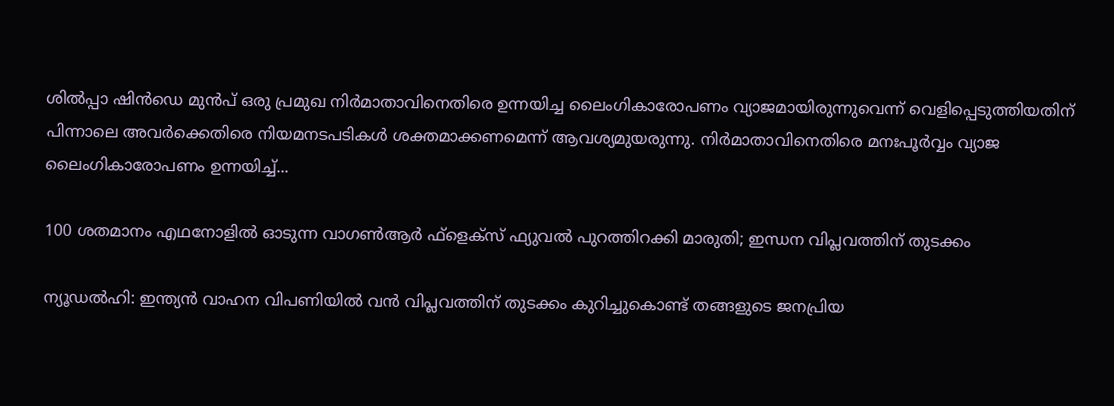ശിൽപ്പാ ഷിൻഡെ മുൻപ് ഒരു പ്രമുഖ നിർമാതാവിനെതിരെ ഉന്നയിച്ച ലൈംഗികാരോപണം വ്യാജമായിരുന്നുവെന്ന് വെളിപ്പെടുത്തിയതിന് പിന്നാലെ അവർക്കെതിരെ നിയമനടപടികൾ ശക്തമാക്കണമെന്ന് ആവശ്യമുയരുന്നു. നിർമാതാവിനെതിരെ മനഃപൂർവ്വം വ്യാജ ലൈംഗികാരോപണം ഉന്നയിച്ച്...

100 ശതമാനം എഥനോളിൽ ഓടുന്ന വാഗൺആർ ഫ്ളെക്സ് ഫ്യുവൽ പുറത്തിറക്കി മാരുതി; ഇന്ധന വിപ്ലവത്തിന് തുടക്കം

ന്യൂഡൽഹി: ഇന്ത്യൻ വാഹന വിപണിയിൽ വൻ വിപ്ലവത്തിന് തുടക്കം കുറിച്ചുകൊണ്ട് തങ്ങളുടെ ജനപ്രിയ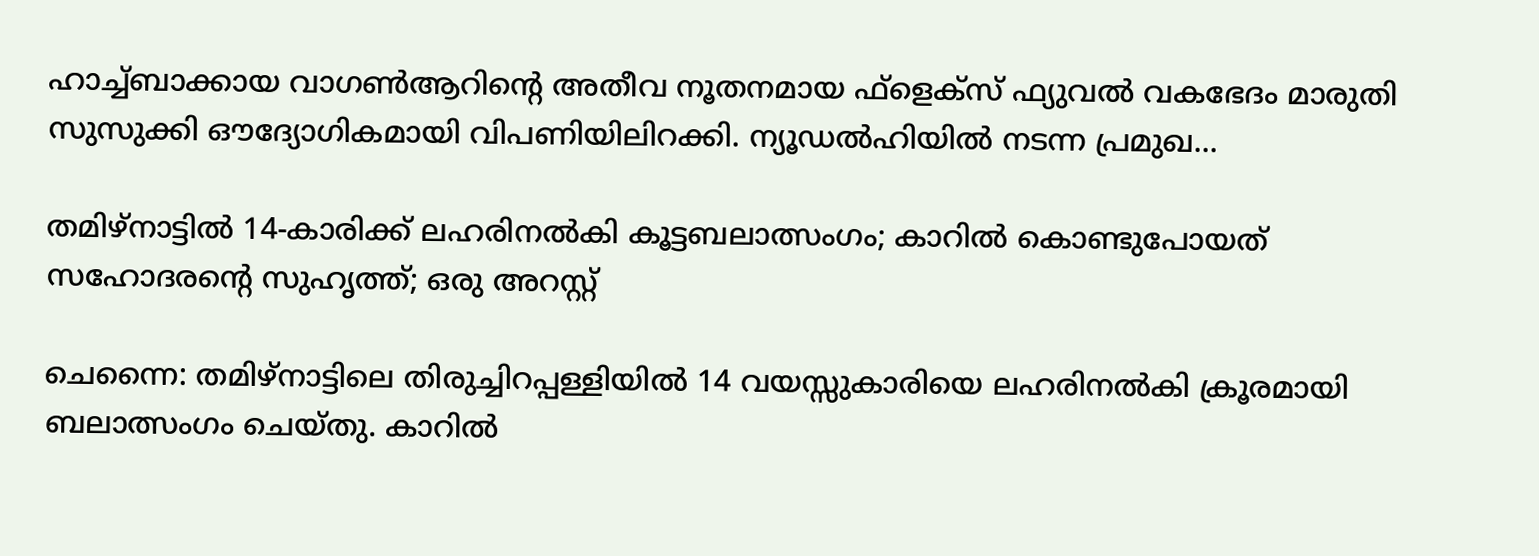ഹാച്ച്ബാക്കായ വാഗൺആറിന്റെ അതീവ നൂതനമായ ഫ്‌ളെക്‌സ് ഫ്യുവൽ വകഭേദം മാരുതി സുസുക്കി ഔദ്യോഗികമായി വിപണിയിലിറക്കി. ന്യൂഡൽഹിയിൽ നടന്ന പ്രമുഖ...

തമിഴ്നാട്ടിൽ 14-കാരിക്ക് ലഹരിനൽകി കൂട്ടബലാത്സംഗം; കാറിൽ കൊണ്ടുപോയത് സഹോദരന്റെ സുഹൃത്ത്; ഒരു അറസ്റ്റ്

ചെന്നൈ: തമിഴ്നാട്ടിലെ തിരുച്ചിറപ്പള്ളിയിൽ 14 വയസ്സുകാരിയെ ലഹരിനൽകി ക്രൂരമായി ബലാത്സംഗം ചെയ്തു. കാറിൽ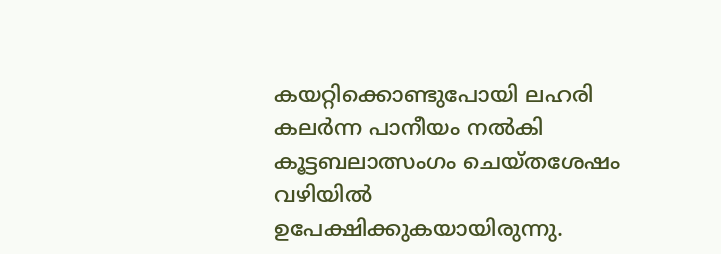കയറ്റിക്കൊണ്ടുപോയി ലഹരി കലർന്ന പാനീയം നൽകി കൂട്ടബലാത്സംഗം ചെയ്തശേഷം വഴിയിൽ ഉപേക്ഷിക്കുകയായിരുന്നു.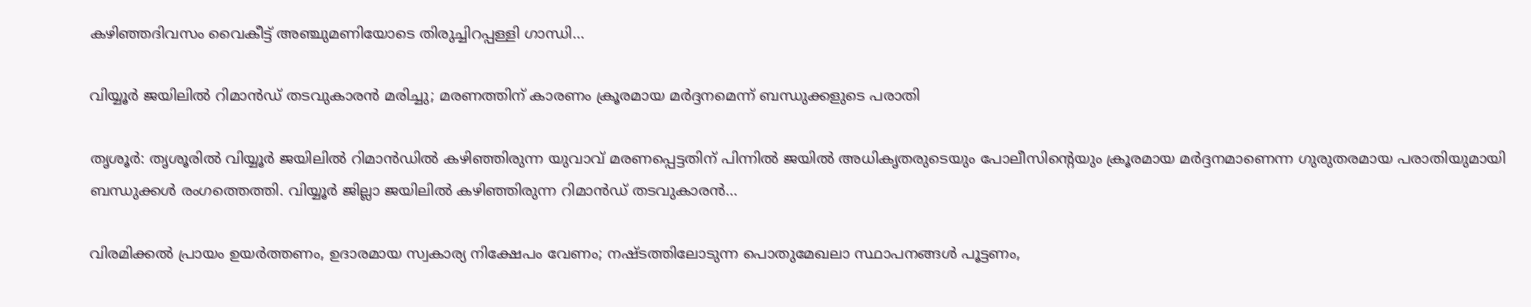കഴിഞ്ഞദിവസം വൈകീട്ട് അഞ്ചുമണിയോടെ തിരുച്ചിറപ്പള്ളി ഗാന്ധി...

വിയ്യൂർ ജയിലിൽ റിമാൻഡ് തടവുകാരൻ മരിച്ചു; മരണത്തിന് കാരണം ക്രൂരമായ മർദ്ദനമെന്ന് ബന്ധുക്കളുടെ പരാതി

തൃശൂർ: തൃശൂരിൽ വിയ്യൂർ ജയിലിൽ റിമാൻഡിൽ കഴിഞ്ഞിരുന്ന യുവാവ് മരണപ്പെട്ടതിന് പിന്നിൽ ജയിൽ അധികൃതരുടെയും പോലീസിന്റെയും ക്രൂരമായ മർദ്ദനമാണെന്ന ഗുരുതരമായ പരാതിയുമായി ബന്ധുക്കൾ രംഗത്തെത്തി. വിയ്യൂർ ജില്ലാ ജയിലിൽ കഴിഞ്ഞിരുന്ന റിമാൻഡ് തടവുകാരൻ...

വിരമിക്കൽ പ്രായം ഉയർത്തണം, ഉദാരമായ സ്വകാര്യ നിക്ഷേപം വേണം; നഷ്ടത്തിലോടുന്ന പൊതുമേഖലാ സ്ഥാപനങ്ങള്‍ പൂട്ടണം,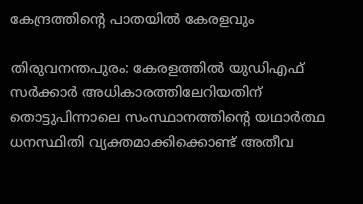കേന്ദ്രത്തിന്റെ പാതയില്‍ കേരളവും

തിരുവനന്തപുരം: കേരളത്തിൽ യുഡിഎഫ് സർക്കാർ അധികാരത്തിലേറിയതിന് തൊട്ടുപിന്നാലെ സംസ്ഥാനത്തിന്റെ യഥാർത്ഥ ധനസ്ഥിതി വ്യക്തമാക്കിക്കൊണ്ട് അതീവ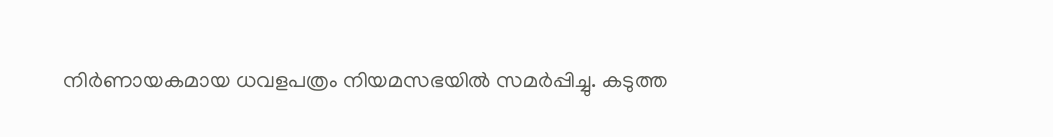നിർണായകമായ ധവളപത്രം നിയമസഭയിൽ സമർപ്പിച്ചു. കടുത്ത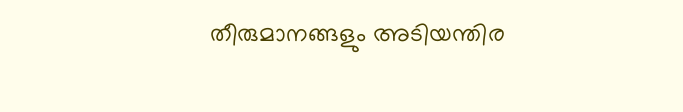തീരുമാനങ്ങളും അടിയന്തിര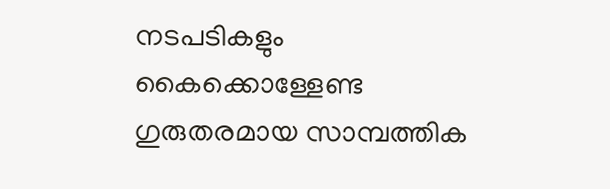നടപടികളും കൈക്കൊള്ളേണ്ട ഗുരുതരമായ സാമ്പത്തിക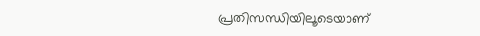പ്രതിസന്ധിയിലൂടെയാണ്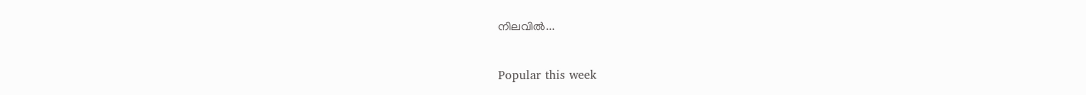നിലവിൽ...

Popular this week